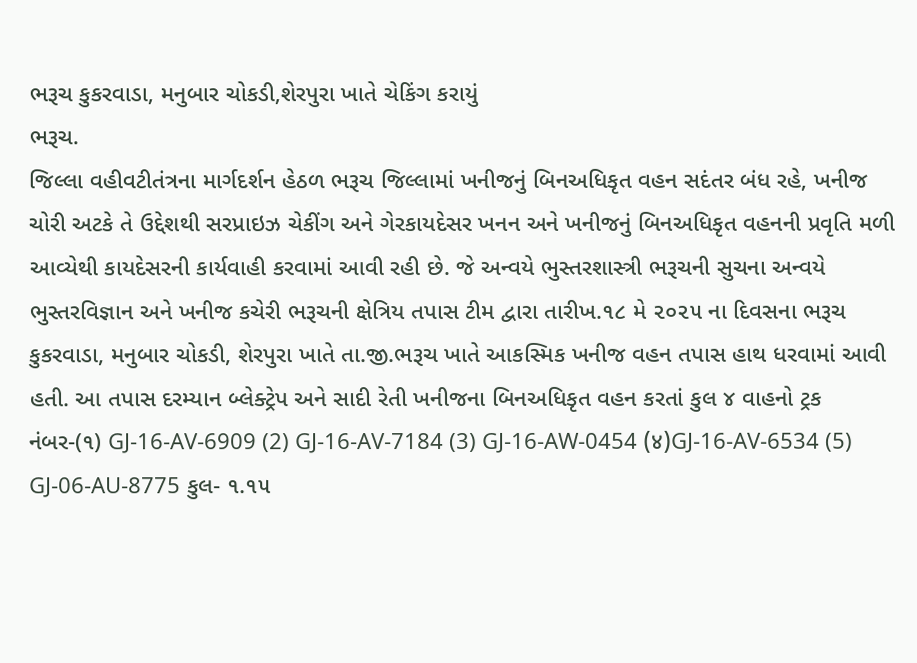ભરૂચ કુકરવાડા, મનુબાર ચોકડી,શેરપુરા ખાતે ચેકિંગ કરાયું
ભરૂચ.
જિલ્લા વહીવટીતંત્રના માર્ગદર્શન હેઠળ ભરૂચ જિલ્લામાં ખનીજનું બિનઅધિકૃત વહન સદંતર બંધ રહે, ખનીજ ચોરી અટકે તે ઉદ્દેશથી સરપ્રાઇઝ ચેકીંગ અને ગેરકાયદેસર ખનન અને ખનીજનું બિનઅધિકૃત વહનની પ્રવૃતિ મળી આવ્યેથી કાયદેસરની કાર્યવાહી કરવામાં આવી રહી છે. જે અન્વયે ભુસ્તરશાસ્ત્રી ભરૂચની સુચના અન્વયે ભુસ્તરવિજ્ઞાન અને ખનીજ કચેરી ભરૂચની ક્ષેત્રિય તપાસ ટીમ દ્વારા તારીખ.૧૮ મે ૨૦૨૫ ના દિવસના ભરૂચ કુકરવાડા, મનુબાર ચોકડી, શેરપુરા ખાતે તા.જી.ભરૂચ ખાતે આકસ્મિક ખનીજ વહન તપાસ હાથ ધરવામાં આવી હતી. આ તપાસ દરમ્યાન બ્લેક્ટ્રેપ અને સાદી રેતી ખનીજના બિનઅધિકૃત વહન કરતાં કુલ ૪ વાહનો ટ્રક નંબર-(૧) GJ-16-AV-6909 (2) GJ-16-AV-7184 (3) GJ-16-AW-0454 (४)GJ-16-AV-6534 (5) GJ-06-AU-8775 કુલ- ૧.૧૫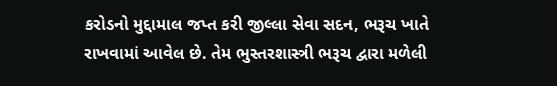કરોડનો મુદ્દામાલ જપ્ત કરી જીલ્લા સેવા સદન, ભરૂચ ખાતે રાખવામાં આવેલ છે. તેમ ભુસ્તરશાસ્ત્રી ભરૂચ દ્વારા મળેલી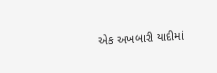એક અખબારી યાદીમાં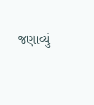જણાવ્યું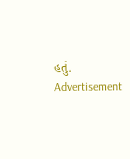હતું.
Advertisement